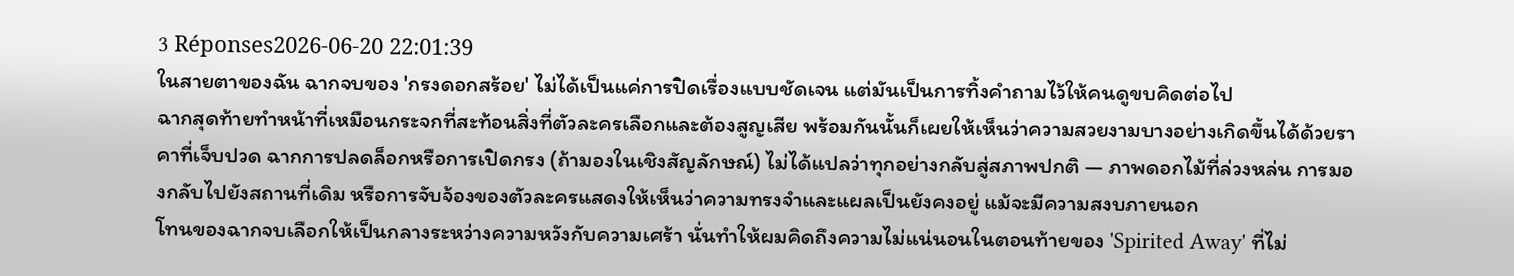3 Réponses2026-06-20 22:01:39
ในสายตาของฉัน ฉากจบของ 'กรงดอกสร้อย' ไม่ได้เป็นแค่การปิดเรื่องแบบชัดเจน แต่มันเป็นการทิ้งคำถามไว้ให้คนดูขบคิดต่อไป
ฉากสุดท้ายทำหน้าที่เหมือนกระจกที่สะท้อนสิ่งที่ตัวละครเลือกและต้องสูญเสีย พร้อมกันนั้นก็เผยให้เห็นว่าความสวยงามบางอย่างเกิดขึ้นได้ด้วยราคาที่เจ็บปวด ฉากการปลดล็อกหรือการเปิดกรง (ถ้ามองในเชิงสัญลักษณ์) ไม่ได้แปลว่าทุกอย่างกลับสู่สภาพปกติ — ภาพดอกไม้ที่ล่วงหล่น การมองกลับไปยังสถานที่เดิม หรือการจับจ้องของตัวละครแสดงให้เห็นว่าความทรงจำและแผลเป็นยังคงอยู่ แม้จะมีความสงบภายนอก
โทนของฉากจบเลือกให้เป็นกลางระหว่างความหวังกับความเศร้า นั่นทำให้ผมคิดถึงความไม่แน่นอนในตอนท้ายของ 'Spirited Away' ที่ไม่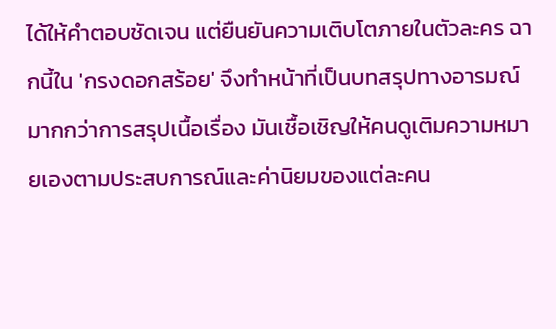ได้ให้คำตอบชัดเจน แต่ยืนยันความเติบโตภายในตัวละคร ฉากนี้ใน 'กรงดอกสร้อย' จึงทำหน้าที่เป็นบทสรุปทางอารมณ์มากกว่าการสรุปเนื้อเรื่อง มันเชื้อเชิญให้คนดูเติมความหมายเองตามประสบการณ์และค่านิยมของแต่ละคน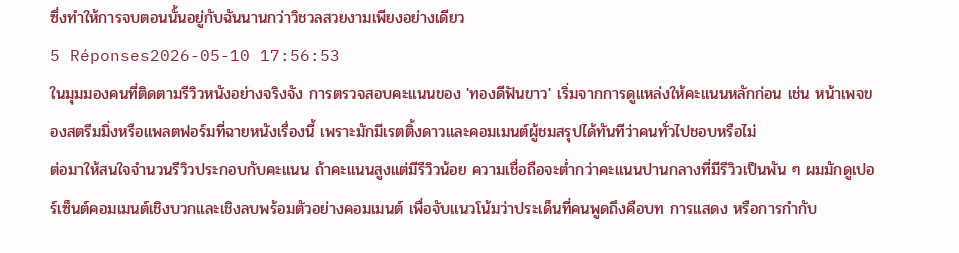ซึ่งทำให้การจบตอนนั้นอยู่กับฉันนานกว่าวิชวลสวยงามเพียงอย่างเดียว
5 Réponses2026-05-10 17:56:53
ในมุมมองคนที่ติดตามรีวิวหนังอย่างจริงจัง การตรวจสอบคะแนนของ 'ทองดีฟันขาว' เริ่มจากการดูแหล่งให้คะแนนหลักก่อน เช่น หน้าเพจของสตรีมมิ่งหรือแพลตฟอร์มที่ฉายหนังเรื่องนี้ เพราะมักมีเรตติ้งดาวและคอมเมนต์ผู้ชมสรุปได้ทันทีว่าคนทั่วไปชอบหรือไม่
ต่อมาให้สนใจจำนวนรีวิวประกอบกับคะแนน ถ้าคะแนนสูงแต่มีรีวิวน้อย ความเชื่อถือจะต่ำกว่าคะแนนปานกลางที่มีรีวิวเป็นพัน ๆ ผมมักดูเปอร์เซ็นต์คอมเมนต์เชิงบวกและเชิงลบพร้อมตัวอย่างคอมเมนต์ เพื่อจับแนวโน้มว่าประเด็นที่คนพูดถึงคือบท การแสดง หรือการกำกับ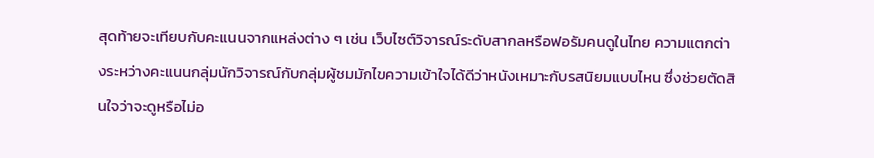สุดท้ายจะเทียบกับคะแนนจากแหล่งต่าง ๆ เช่น เว็บไซต์วิจารณ์ระดับสากลหรือฟอรัมคนดูในไทย ความแตกต่างระหว่างคะแนนกลุ่มนักวิจารณ์กับกลุ่มผู้ชมมักไขความเข้าใจได้ดีว่าหนังเหมาะกับรสนิยมแบบไหน ซึ่งช่วยตัดสินใจว่าจะดูหรือไม่อ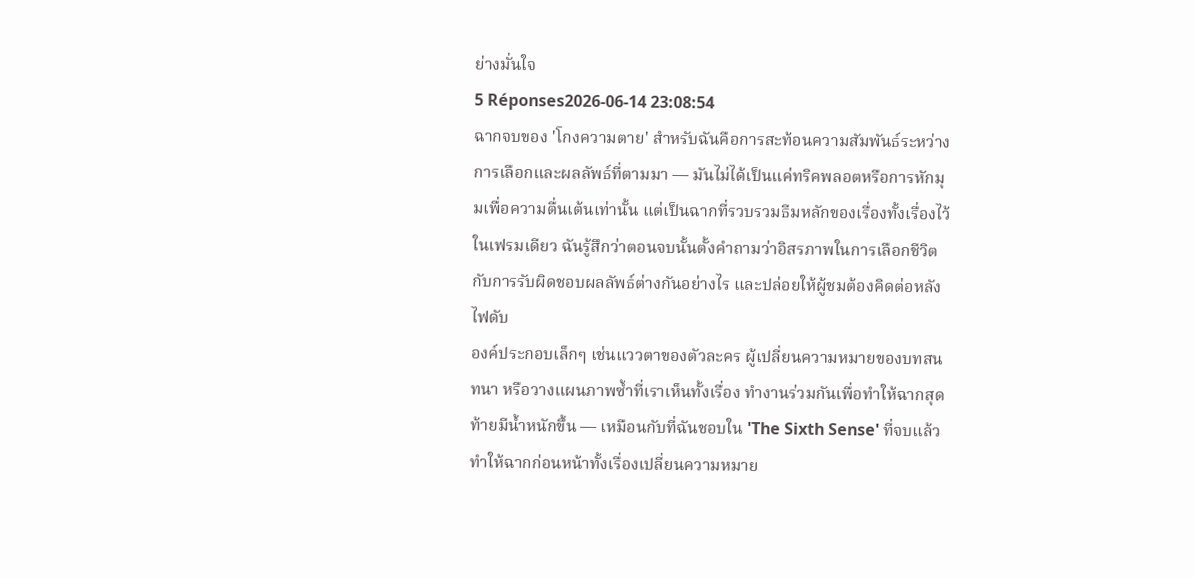ย่างมั่นใจ
5 Réponses2026-06-14 23:08:54
ฉากจบของ 'โกงความตาย' สำหรับฉันคือการสะท้อนความสัมพันธ์ระหว่างการเลือกและผลลัพธ์ที่ตามมา — มันไม่ได้เป็นแค่ทริคพลอตหรือการหักมุมเพื่อความตื่นเต้นเท่านั้น แต่เป็นฉากที่รวบรวมธีมหลักของเรื่องทั้งเรื่องไว้ในเฟรมเดียว ฉันรู้สึกว่าตอนจบนั้นตั้งคำถามว่าอิสรภาพในการเลือกชีวิตกับการรับผิดชอบผลลัพธ์ต่างกันอย่างไร และปล่อยให้ผู้ชมต้องคิดต่อหลังไฟดับ
องค์ประกอบเล็กๆ เช่นแววตาของตัวละคร ผู้เปลี่ยนความหมายของบทสนทนา หรือวางแผนภาพซ้ำที่เราเห็นทั้งเรื่อง ทำงานร่วมกันเพื่อทำให้ฉากสุดท้ายมีน้ำหนักขึ้น — เหมือนกับที่ฉันชอบใน 'The Sixth Sense' ที่จบแล้วทำให้ฉากก่อนหน้าทั้งเรื่องเปลี่ยนความหมาย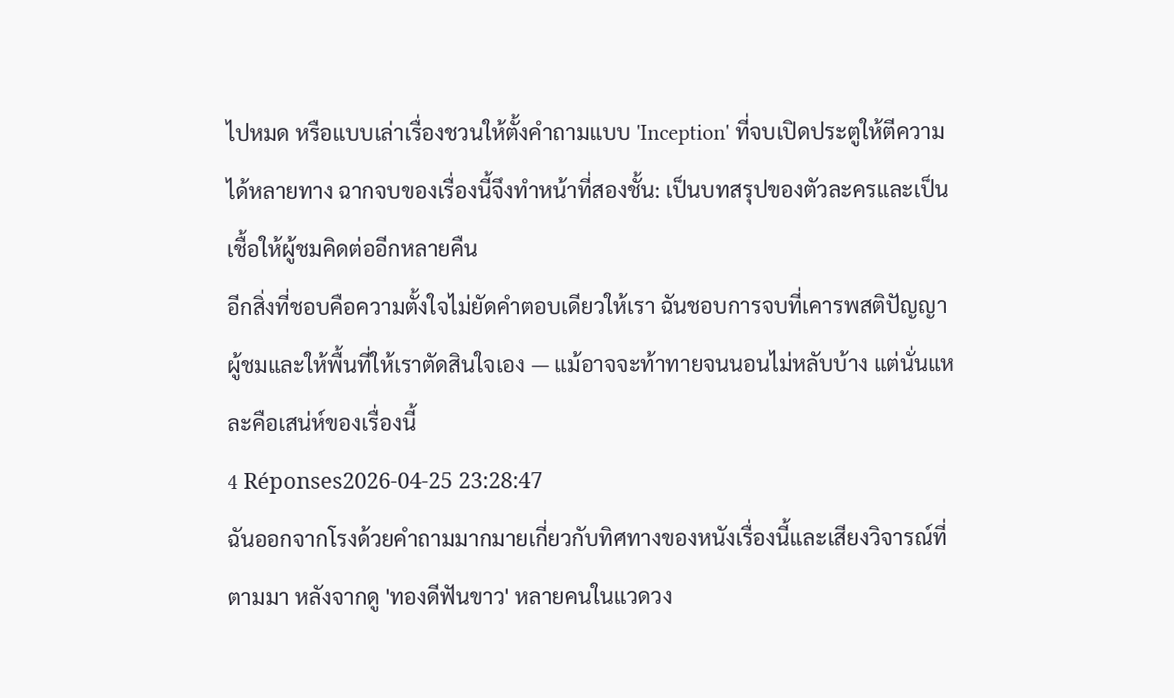ไปหมด หรือแบบเล่าเรื่องชวนให้ตั้งคำถามแบบ 'Inception' ที่จบเปิดประตูให้ตีความได้หลายทาง ฉากจบของเรื่องนี้จึงทำหน้าที่สองชั้น: เป็นบทสรุปของตัวละครและเป็นเชื้อให้ผู้ชมคิดต่ออีกหลายคืน
อีกสิ่งที่ชอบคือความตั้งใจไม่ยัดคำตอบเดียวให้เรา ฉันชอบการจบที่เคารพสติปัญญาผู้ชมและให้พื้นที่ให้เราตัดสินใจเอง — แม้อาจจะท้าทายจนนอนไม่หลับบ้าง แต่นั่นแหละคือเสน่ห์ของเรื่องนี้
4 Réponses2026-04-25 23:28:47
ฉันออกจากโรงด้วยคำถามมากมายเกี่ยวกับทิศทางของหนังเรื่องนี้และเสียงวิจารณ์ที่ตามมา หลังจากดู 'ทองดีฟันขาว' หลายคนในแวดวง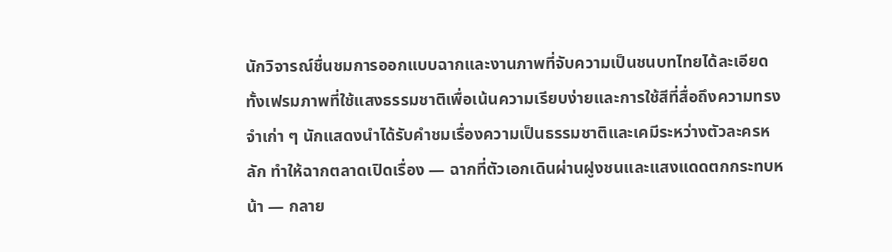นักวิจารณ์ชื่นชมการออกแบบฉากและงานภาพที่จับความเป็นชนบทไทยได้ละเอียด ทั้งเฟรมภาพที่ใช้แสงธรรมชาติเพื่อเน้นความเรียบง่ายและการใช้สีที่สื่อถึงความทรงจำเก่า ๆ นักแสดงนำได้รับคำชมเรื่องความเป็นธรรมชาติและเคมีระหว่างตัวละครหลัก ทำให้ฉากตลาดเปิดเรื่อง — ฉากที่ตัวเอกเดินผ่านฝูงชนและแสงแดดตกกระทบหน้า — กลาย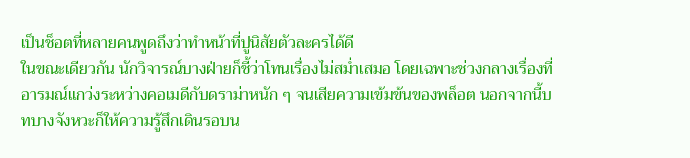เป็นช็อตที่หลายคนพูดถึงว่าทำหน้าที่ปูนิสัยตัวละครได้ดี
ในขณะเดียวกัน นักวิจารณ์บางฝ่ายก็ชี้ว่าโทนเรื่องไม่สม่ำเสมอ โดยเฉพาะช่วงกลางเรื่องที่อารมณ์แกว่งระหว่างคอเมดีกับดราม่าหนัก ๆ จนเสียความเข้มข้นของพล็อต นอกจากนี้บทบางจังหวะก็ให้ความรู้สึกเดินรอบน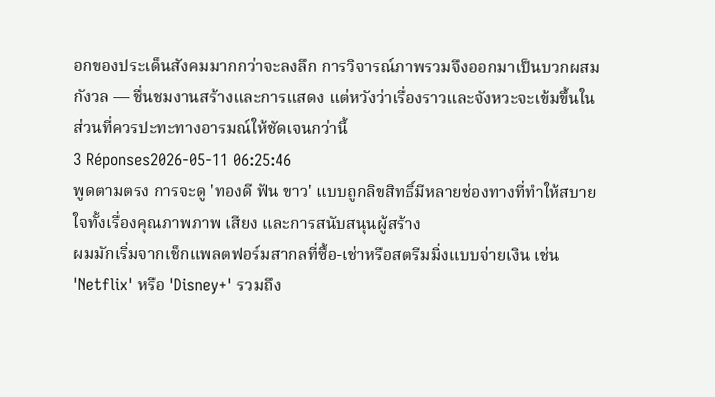อกของประเด็นสังคมมากกว่าจะลงลึก การวิจารณ์ภาพรวมจึงออกมาเป็นบวกผสมกังวล — ชื่นชมงานสร้างและการแสดง แต่หวังว่าเรื่องราวและจังหวะจะเข้มขึ้นในส่วนที่ควรปะทะทางอารมณ์ให้ชัดเจนกว่านี้
3 Réponses2026-05-11 06:25:46
พูดตามตรง การจะดู 'ทองดี ฟัน ขาว' แบบถูกลิขสิทธิ์มีหลายช่องทางที่ทำให้สบายใจทั้งเรื่องคุณภาพภาพ เสียง และการสนับสนุนผู้สร้าง
ผมมักเริ่มจากเช็กแพลตฟอร์มสากลที่ซื้อ-เช่าหรือสตรีมมิ่งแบบจ่ายเงิน เช่น 'Netflix' หรือ 'Disney+' รวมถึง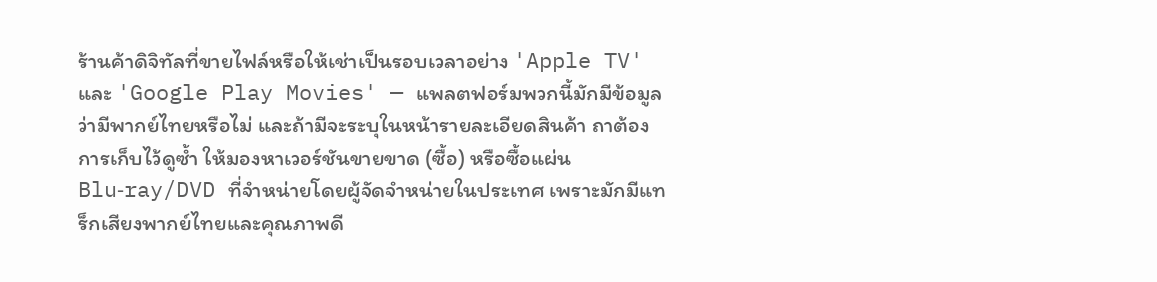ร้านค้าดิจิทัลที่ขายไฟล์หรือให้เช่าเป็นรอบเวลาอย่าง 'Apple TV' และ 'Google Play Movies' — แพลตฟอร์มพวกนี้มักมีข้อมูลว่ามีพากย์ไทยหรือไม่ และถ้ามีจะระบุในหน้ารายละเอียดสินค้า ถาต้องการเก็บไว้ดูซ้ำ ให้มองหาเวอร์ชันขายขาด (ซื้อ) หรือซื้อแผ่น Blu‑ray/DVD ที่จำหน่ายโดยผู้จัดจำหน่ายในประเทศ เพราะมักมีแทร็กเสียงพากย์ไทยและคุณภาพดี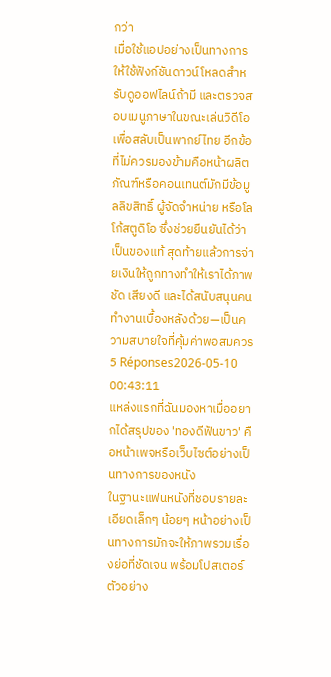กว่า
เมื่อใช้แอปอย่างเป็นทางการ ให้ใช้ฟังก์ชันดาวน์โหลดสำหรับดูออฟไลน์ถ้ามี และตรวจสอบเมนูภาษาในขณะเล่นวิดีโอเพื่อสลับเป็นพากย์ไทย อีกข้อที่ไม่ควรมองข้ามคือหน้าผลิตภัณฑ์หรือคอนเทนต์มักมีข้อมูลลิขสิทธิ์ ผู้จัดจำหน่าย หรือโลโก้สตูดิโอ ซึ่งช่วยยืนยันได้ว่าเป็นของแท้ สุดท้ายแล้วการจ่ายเงินให้ถูกทางทำให้เราได้ภาพชัด เสียงดี และได้สนับสนุนคนทำงานเบื้องหลังด้วย—เป็นความสบายใจที่คุ้มค่าพอสมควร
5 Réponses2026-05-10 00:43:11
แหล่งแรกที่ฉันมองหาเมื่ออยากได้สรุปของ 'ทองดีฟันขาว' คือหน้าเพจหรือเว็บไซต์อย่างเป็นทางการของหนัง
ในฐานะแฟนหนังที่ชอบรายละเอียดเล็กๆ น้อยๆ หน้าอย่างเป็นทางการมักจะให้ภาพรวมเรื่องย่อที่ชัดเจน พร้อมโปสเตอร์ ตัวอย่าง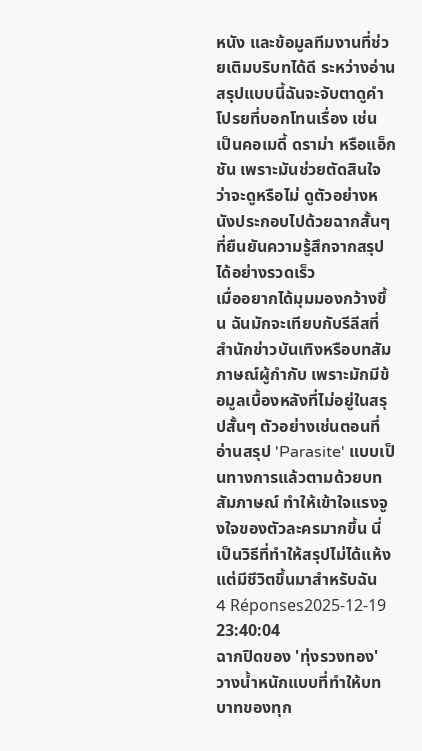หนัง และข้อมูลทีมงานที่ช่วยเติมบริบทได้ดี ระหว่างอ่านสรุปแบบนี้ฉันจะจับตาดูคำโปรยที่บอกโทนเรื่อง เช่น เป็นคอเมดี้ ดราม่า หรือแอ็กชัน เพราะมันช่วยตัดสินใจว่าจะดูหรือไม่ ดูตัวอย่างหนังประกอบไปด้วยฉากสั้นๆ ที่ยืนยันความรู้สึกจากสรุปได้อย่างรวดเร็ว
เมื่ออยากได้มุมมองกว้างขึ้น ฉันมักจะเทียบกับรีลีสที่สำนักข่าวบันเทิงหรือบทสัมภาษณ์ผู้กำกับ เพราะมักมีข้อมูลเบื้องหลังที่ไม่อยู่ในสรุปสั้นๆ ตัวอย่างเช่นตอนที่อ่านสรุป 'Parasite' แบบเป็นทางการแล้วตามด้วยบทสัมภาษณ์ ทำให้เข้าใจแรงจูงใจของตัวละครมากขึ้น นี่เป็นวิธีที่ทำให้สรุปไม่ได้แห้งแต่มีชีวิตขึ้นมาสำหรับฉัน
4 Réponses2025-12-19 23:40:04
ฉากปิดของ 'ทุ่งรวงทอง' วางน้ำหนักแบบที่ทำให้บทบาทของทุก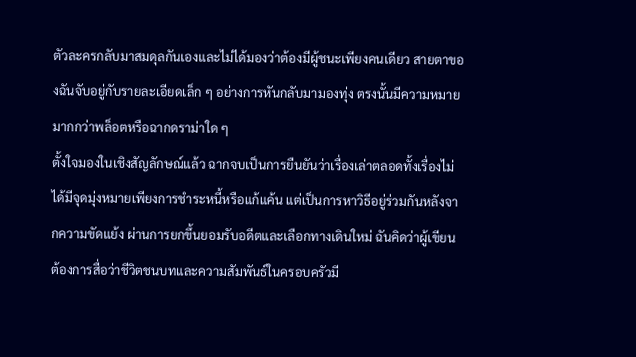ตัวละครกลับมาสมดุลกันเองและไม่ได้มองว่าต้องมีผู้ชนะเพียงคนเดียว สายตาของฉันจับอยู่กับรายละเอียดเล็ก ๆ อย่างการหันกลับมามองทุ่ง ตรงนั้นมีความหมายมากกว่าพล็อตหรือฉากดราม่าใด ๆ
ตั้งใจมองในเชิงสัญลักษณ์แล้ว ฉากจบเป็นการยืนยันว่าเรื่องเล่าตลอดทั้งเรื่องไม่ได้มีจุดมุ่งหมายเพียงการชำระหนี้หรือแก้แค้น แต่เป็นการหาวิธีอยู่ร่วมกันหลังจากความขัดแย้ง ผ่านการยกขึ้นยอมรับอดีตและเลือกทางเดินใหม่ ฉันคิดว่าผู้เขียนต้องการสื่อว่าชีวิตชนบทและความสัมพันธ์ในครอบครัวมี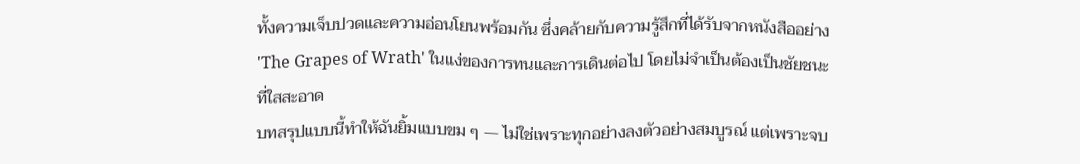ทั้งความเจ็บปวดและความอ่อนโยนพร้อมกัน ซึ่งคล้ายกับความรู้สึกที่ได้รับจากหนังสืออย่าง 'The Grapes of Wrath' ในแง่ของการทนและการเดินต่อไป โดยไม่จำเป็นต้องเป็นชัยชนะที่ใสสะอาด
บทสรุปแบบนี้ทำให้ฉันยิ้มแบบขม ๆ — ไม่ใช่เพราะทุกอย่างลงตัวอย่างสมบูรณ์ แต่เพราะจบ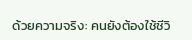ด้วยความจริง: คนยังต้องใช้ชีวิ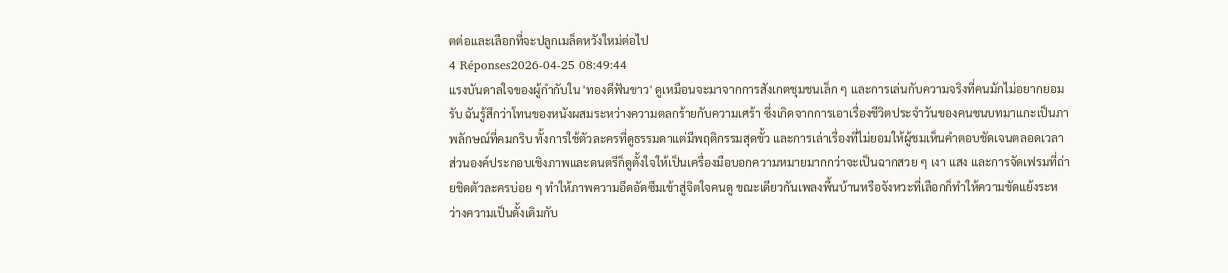ตต่อและเลือกที่จะปลูกเมล็ดหวังใหม่ต่อไป
4 Réponses2026-04-25 08:49:44
แรงบันดาลใจของผู้กำกับใน 'ทองดีฟันขาว' ดูเหมือนจะมาจากการสังเกตชุมชนเล็ก ๆ และการเล่นกับความจริงที่คนมักไม่อยากยอมรับ ฉันรู้สึกว่าโทนของหนังผสมระหว่างความตลกร้ายกับความเศร้า ซึ่งเกิดจากการเอาเรื่องชีวิตประจำวันของคนชนบทมาแกะเป็นภาพลักษณ์ที่คมกริบ ทั้งการใช้ตัวละครที่ดูธรรมดาแต่มีพฤติกรรมสุดขั้ว และการเล่าเรื่องที่ไม่ยอมให้ผู้ชมเห็นคำตอบชัดเจนตลอดเวลา
ส่วนองค์ประกอบเชิงภาพและดนตรีก็ดูตั้งใจให้เป็นเครื่องมือบอกความหมายมากกว่าจะเป็นฉากสวย ๆ เงา แสง และการจัดเฟรมที่ถ่ายชิดตัวละครบ่อย ๆ ทำให้ภาพความอึดอัดซึมเข้าสู่จิตใจคนดู ขณะเดียวกันเพลงพื้นบ้านหรือจังหวะที่เลือกก็ทำให้ความขัดแย้งระหว่างความเป็นดั้งเดิมกับ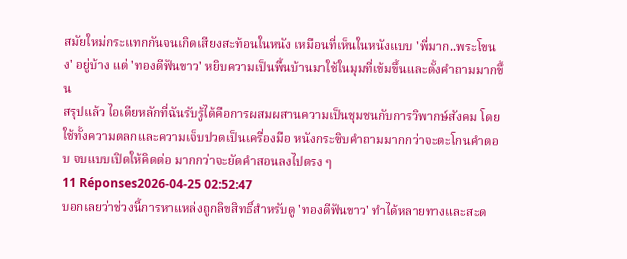สมัยใหม่กระแทกกันจนเกิดเสียงสะท้อนในหนัง เหมือนที่เห็นในหนังแบบ 'พี่มาก..พระโขนง' อยู่บ้าง แต่ 'ทองดีฟันขาว' หยิบความเป็นพื้นบ้านมาใช้ในมุมที่เข้มขึ้นและตั้งคำถามมากขึ้น
สรุปแล้ว ไอเดียหลักที่ฉันรับรู้ได้คือการผสมผสานความเป็นชุมชนกับการวิพากษ์สังคม โดยใช้ทั้งความตลกและความเจ็บปวดเป็นเครื่องมือ หนังกระซิบคำถามมากกว่าจะตะโกนคำตอบ จบแบบเปิดให้คิดต่อ มากกว่าจะยัดคำสอนลงไปตรง ๆ
11 Réponses2026-04-25 02:52:47
บอกเลยว่าช่วงนี้การหาแหล่งถูกลิขสิทธิ์สำหรับดู 'ทองดีฟันขาว' ทำได้หลายทางและสะด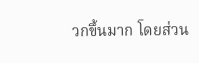วกขึ้นมาก โดยส่วน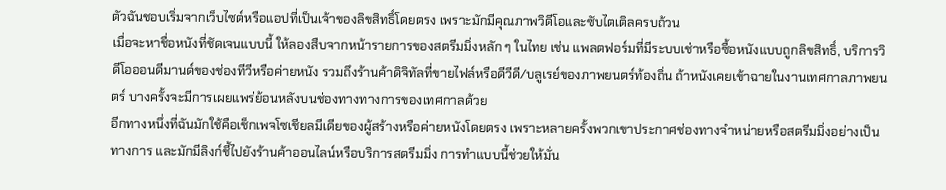ตัวฉันชอบเริ่มจากเว็บไซต์หรือแอปที่เป็นเจ้าของลิขสิทธิ์โดยตรง เพราะมักมีคุณภาพวิดีโอและซับไตเติลครบถ้วน
เมื่อจะหาชื่อหนังที่ชัดเจนแบบนี้ ให้ลองสืบจากหน้ารายการของสตรีมมิ่งหลัก ๆ ในไทย เช่น แพลตฟอร์มที่มีระบบเช่าหรือซื้อหนังแบบถูกลิขสิทธิ์, บริการวิดีโอออนดีมานด์ของช่องทีวีหรือค่ายหนัง รวมถึงร้านค้าดิจิทัลที่ขายไฟล์หรือดีวีดี/บลูเรย์ของภาพยนตร์ท้องถิ่น ถ้าหนังเคยเข้าฉายในงานเทศกาลภาพยนตร์ บางครั้งจะมีการเผยแพร่ย้อนหลังบนช่องทางทางการของเทศกาลด้วย
อีกทางหนึ่งที่ฉันมักใช้คือเช็กเพจโซเชียลมีเดียของผู้สร้างหรือค่ายหนังโดยตรง เพราะหลายครั้งพวกเขาประกาศช่องทางจำหน่ายหรือสตรีมมิ่งอย่างเป็นทางการ และมักมีลิงก์ชี้ไปยังร้านค้าออนไลน์หรือบริการสตรีมมิ่ง การทำแบบนี้ช่วยให้มั่น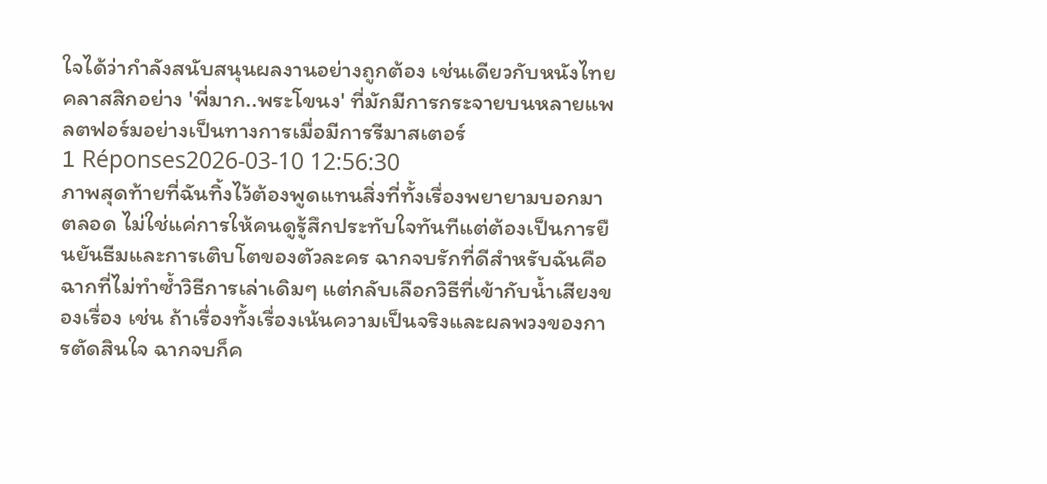ใจได้ว่ากำลังสนับสนุนผลงานอย่างถูกต้อง เช่นเดียวกับหนังไทยคลาสสิกอย่าง 'พี่มาก..พระโขนง' ที่มักมีการกระจายบนหลายแพลตฟอร์มอย่างเป็นทางการเมื่อมีการรีมาสเตอร์
1 Réponses2026-03-10 12:56:30
ภาพสุดท้ายที่ฉันทิ้งไว้ต้องพูดแทนสิ่งที่ทั้งเรื่องพยายามบอกมาตลอด ไม่ใช่แค่การให้คนดูรู้สึกประทับใจทันทีแต่ต้องเป็นการยืนยันธีมและการเติบโตของตัวละคร ฉากจบรักที่ดีสำหรับฉันคือฉากที่ไม่ทำซ้ำวิธีการเล่าเดิมๆ แต่กลับเลือกวิธีที่เข้ากับน้ำเสียงของเรื่อง เช่น ถ้าเรื่องทั้งเรื่องเน้นความเป็นจริงและผลพวงของการตัดสินใจ ฉากจบก็ค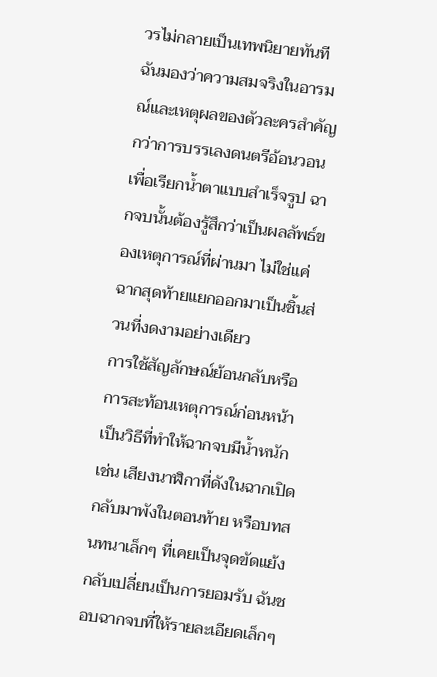วรไม่กลายเป็นเทพนิยายทันที ฉันมองว่าความสมจริงในอารมณ์และเหตุผลของตัวละครสำคัญกว่าการบรรเลงดนตรีอ้อนวอนเพื่อเรียกน้ำตาแบบสำเร็จรูป ฉากจบนั้นต้องรู้สึกว่าเป็นผลลัพธ์ของเหตุการณ์ที่ผ่านมา ไม่ใช่แค่ฉากสุดท้ายแยกออกมาเป็นชิ้นส่วนที่งดงามอย่างเดียว
การใช้สัญลักษณ์ย้อนกลับหรือการสะท้อนเหตุการณ์ก่อนหน้าเป็นวิธีที่ทำให้ฉากจบมีน้ำหนัก เช่น เสียงนาฬิกาที่ดังในฉากเปิดกลับมาพังในตอนท้าย หรือบทสนทนาเล็กๆ ที่เคยเป็นจุดขัดแย้งกลับเปลี่ยนเป็นการยอมรับ ฉันชอบฉากจบที่ให้รายละเอียดเล็กๆ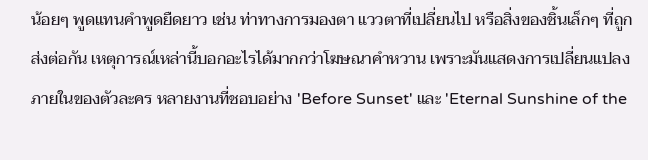น้อยๆ พูดแทนคำพูดยืดยาว เช่น ท่าทางการมองตา แววตาที่เปลี่ยนไป หรือสิ่งของชิ้นเล็กๆ ที่ถูกส่งต่อกัน เหตุการณ์เหล่านี้บอกอะไรได้มากกว่าโฆษณาคำหวาน เพราะมันแสดงการเปลี่ยนแปลงภายในของตัวละคร หลายงานที่ชอบอย่าง 'Before Sunset' และ 'Eternal Sunshine of the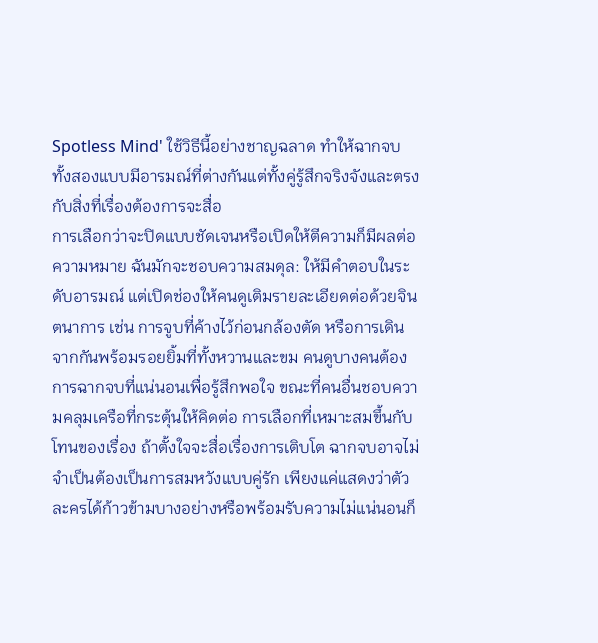Spotless Mind' ใช้วิธีนี้อย่างชาญฉลาด ทำให้ฉากจบทั้งสองแบบมีอารมณ์ที่ต่างกันแต่ทั้งคู่รู้สึกจริงจังและตรงกับสิ่งที่เรื่องต้องการจะสื่อ
การเลือกว่าจะปิดแบบชัดเจนหรือเปิดให้ตีความก็มีผลต่อความหมาย ฉันมักจะชอบความสมดุล: ให้มีคำตอบในระดับอารมณ์ แต่เปิดช่องให้คนดูเติมรายละเอียดต่อด้วยจินตนาการ เช่น การจูบที่ค้างไว้ก่อนกล้องตัด หรือการเดินจากกันพร้อมรอยยิ้มที่ทั้งหวานและขม คนดูบางคนต้องการฉากจบที่แน่นอนเพื่อรู้สึกพอใจ ขณะที่คนอื่นชอบความคลุมเครือที่กระตุ้นให้คิดต่อ การเลือกที่เหมาะสมขึ้นกับโทนของเรื่อง ถ้าตั้งใจจะสื่อเรื่องการเติบโต ฉากจบอาจไม่จำเป็นต้องเป็นการสมหวังแบบคู่รัก เพียงแค่แสดงว่าตัวละครได้ก้าวข้ามบางอย่างหรือพร้อมรับความไม่แน่นอนก็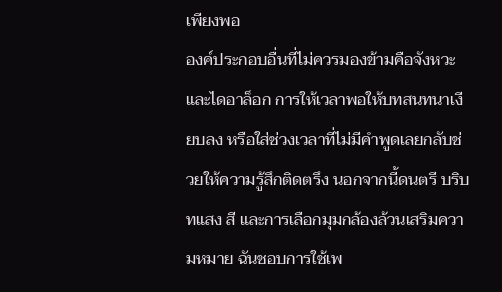เพียงพอ
องค์ประกอบอื่นที่ไม่ควรมองข้ามคือจังหวะและไดอาล็อก การให้เวลาพอให้บทสนทนาเงียบลง หรือใส่ช่วงเวลาที่ไม่มีคำพูดเลยกลับช่วยให้ความรู้สึกติดตรึง นอกจากนี้ดนตรี บริบทแสง สี และการเลือกมุมกล้องล้วนเสริมความหมาย ฉันชอบการใช้เพ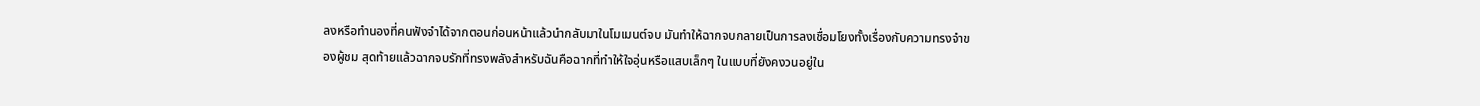ลงหรือทำนองที่คนฟังจำได้จากตอนก่อนหน้าแล้วนำกลับมาในโมเมนต์จบ มันทำให้ฉากจบกลายเป็นการลงเชื่อมโยงทั้งเรื่องกับความทรงจำของผู้ชม สุดท้ายแล้วฉากจบรักที่ทรงพลังสำหรับฉันคือฉากที่ทำให้ใจอุ่นหรือแสบเล็กๆ ในแบบที่ยังคงวนอยู่ใน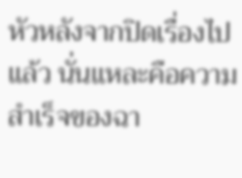หัวหลังจากปิดเรื่องไปแล้ว นั่นแหละคือความสำเร็จของฉา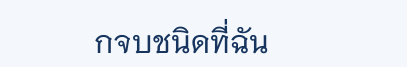กจบชนิดที่ฉัน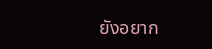ยังอยาก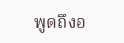พูดถึงอ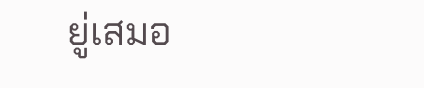ยู่เสมอ